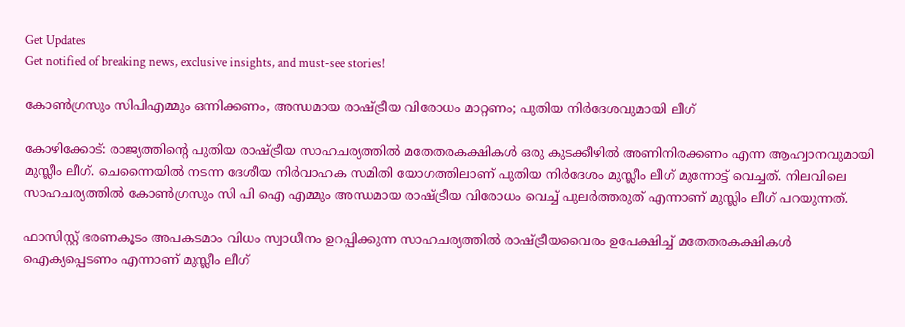Get Updates
Get notified of breaking news, exclusive insights, and must-see stories!

കോണ്‍ഗ്രസും സിപിഎമ്മും ഒന്നിക്കണം, അന്ധമായ രാഷ്ട്രീയ വിരോധം മാറ്റണം; പുതിയ നിര്‍ദേശവുമായി ലീഗ്

കോഴിക്കോട്: രാജ്യത്തിന്റെ പുതിയ രാഷ്ട്രീയ സാഹചര്യത്തില്‍ മതേതരകക്ഷികള്‍ ഒരു കുടക്കീഴില്‍ അണിനിരക്കണം എന്ന ആഹ്വാനവുമായി മുസ്ലീം ലീഗ്. ചെന്നൈയില്‍ നടന്ന ദേശീയ നിര്‍വാഹക സമിതി യോഗത്തിലാണ് പുതിയ നിര്‍ദേശം മുസ്ലീം ലീഗ് മുന്നോട്ട് വെച്ചത്. നിലവിലെ സാഹചര്യത്തില്‍ കോണ്‍ഗ്രസും സി പി ഐ എമ്മും അന്ധമായ രാഷ്ട്രീയ വിരോധം വെച്ച് പുലര്‍ത്തരുത് എന്നാണ് മുസ്ലിം ലീഗ് പറയുന്നത്.

ഫാസിസ്റ്റ് ഭരണകൂടം അപകടമാം വിധം സ്വാധീനം ഉറപ്പിക്കുന്ന സാഹചര്യത്തില്‍ രാഷ്ട്രീയവൈരം ഉപേക്ഷിച്ച് മതേതരകക്ഷികള്‍ ഐക്യപ്പെടണം എന്നാണ് മുസ്ലീം ലീഗ്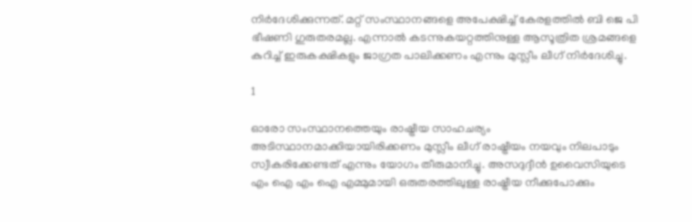നിര്‍ദേശിക്കുന്നത്. മറ്റ് സംസ്ഥാനങ്ങളെ അപേക്ഷിച്ച് കേരളത്തില്‍ ബി ജെ പി ഭീഷണി ഗുരുതരമല്ല. എന്നാല്‍ കടന്നുകയറ്റത്തിനുള്ള ആസൂത്രിത ശ്രമങ്ങളെ കുറിച്ച് ഇരുകക്ഷികളും ജാഗ്രത പാലിക്കണം എന്നും മുസ്ലീം ലീഗ് നിര്‍ദേശിച്ചു.

1

ഓരോ സംസ്ഥാനത്തെയും രാഷ്ട്രീയ സാഹചര്യം അടിസ്ഥാനമാക്കിയായിരിക്കണം മുസ്ലീം ലീഗ് രാഷ്ട്രീയം നയവും നിലപാടും സ്വീകരിക്കേണ്ടത് എന്നും യോഗം തീരുമാനിച്ചു. അസദുദ്ദീന്‍ ഉവൈസിയുടെ എം ഐ എം ഐ എമ്മുമായി ഒരുതരത്തിലുള്ള രാഷ്ട്രീയ നീക്കുപോക്കും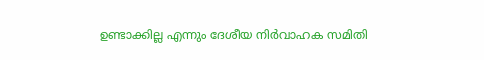ഉണ്ടാക്കില്ല എന്നും ദേശീയ നിര്‍വാഹക സമിതി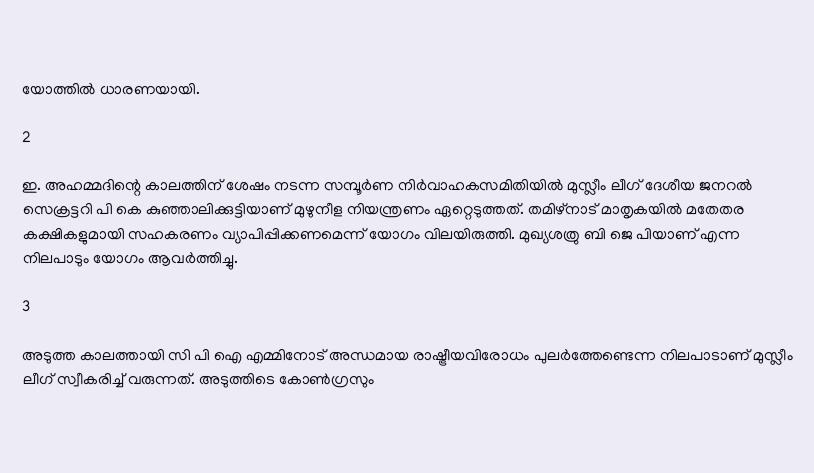യോത്തില്‍ ധാരണയായി.

2

ഇ. അഹമ്മദിന്റെ കാലത്തിന് ശേഷം നടന്ന സമ്പൂര്‍ണ നിര്‍വാഹകസമിതിയില്‍ മുസ്ലീം ലീഗ് ദേശീയ ജനറല്‍ സെക്രട്ടറി പി കെ കുഞ്ഞാലിക്കുട്ടിയാണ് മുഴുനീള നിയന്ത്രണം ഏറ്റെടുത്തത്. തമിഴ്‌നാട് മാതൃകയില്‍ മതേതര കക്ഷികളുമായി സഹകരണം വ്യാപിപ്പിക്കണമെന്ന് യോഗം വിലയിരുത്തി. മുഖ്യശത്രു ബി ജെ പിയാണ് എന്ന നിലപാടും യോഗം ആവര്‍ത്തിച്ചു.

3

അടുത്ത കാലത്തായി സി പി ഐ എമ്മിനോട് അന്ധമായ രാഷ്ട്രീയവിരോധം പുലര്‍ത്തേണ്ടെന്ന നിലപാടാണ് മുസ്ലീം ലീഗ് സ്വീകരിച്ച് വരുന്നത്. അടുത്തിടെ കോണ്‍ഗ്രസും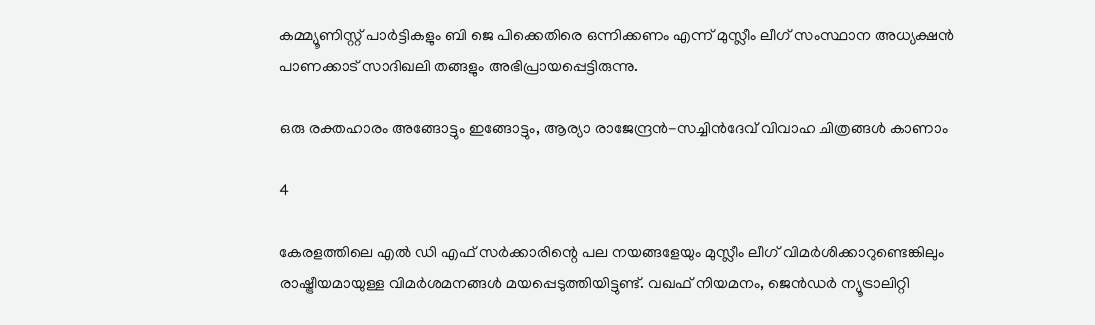കമ്മ്യൂണിസ്റ്റ് പാര്‍ട്ടികളും ബി ജെ പിക്കെതിരെ ഒന്നിക്കണം എന്ന് മുസ്ലീം ലീഗ് സംസ്ഥാന അധ്യക്ഷന്‍ പാണക്കാട് സാദിഖലി തങ്ങളും അഭിപ്രായപ്പെട്ടിരുന്നു.

ഒരു രക്തഹാരം അങ്ങോട്ടും ഇങ്ങോട്ടും, ആര്യാ രാജേന്ദ്രൻ-സച്ചിൻദേവ് വിവാഹ ചിത്രങ്ങൾ കാണാം

4

കേരളത്തിലെ എല്‍ ഡി എഫ് സര്‍ക്കാരിന്റെ പല നയങ്ങളേയും മുസ്ലീം ലീഗ് വിമര്‍ശിക്കാറുണ്ടെങ്കിലും രാഷ്ട്രീയമായുള്ള വിമര്‍ശമനങ്ങള്‍ മയപ്പെടുത്തിയിട്ടുണ്ട്. വഖഫ് നിയമനം, ജെന്‍ഡര്‍ ന്യൂട്രാലിറ്റി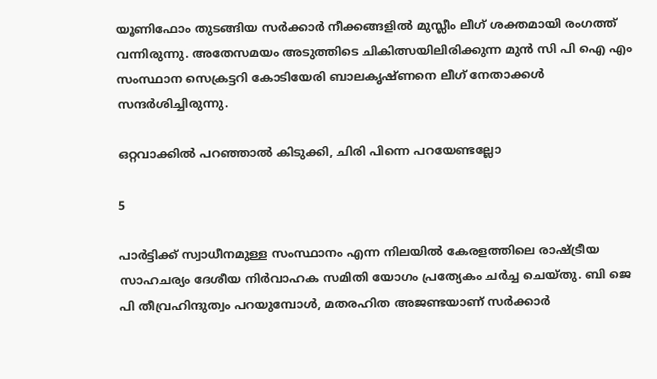യൂണിഫോം തുടങ്ങിയ സര്‍ക്കാര്‍ നീക്കങ്ങളില്‍ മുസ്ലീം ലീഗ് ശക്തമായി രംഗത്ത് വന്നിരുന്നു. അതേസമയം അടുത്തിടെ ചികിത്സയിലിരിക്കുന്ന മുന്‍ സി പി ഐ എം സംസ്ഥാന സെക്രട്ടറി കോടിയേരി ബാലകൃഷ്ണനെ ലീഗ് നേതാക്കള്‍ സന്ദര്‍ശിച്ചിരുന്നു.

ഒറ്റവാക്കില്‍ പറഞ്ഞാല്‍ കിടുക്കി, ചിരി പിന്നെ പറയേണ്ടല്ലോ

5

പാര്‍ട്ടിക്ക് സ്വാധീനമുള്ള സംസ്ഥാനം എന്ന നിലയില്‍ കേരളത്തിലെ രാഷ്ട്രീയ സാഹചര്യം ദേശീയ നിര്‍വാഹക സമിതി യോഗം പ്രത്യേകം ചര്‍ച്ച ചെയ്തു. ബി ജെ പി തീവ്രഹിന്ദുത്വം പറയുമ്പോള്‍, മതരഹിത അജണ്ടയാണ് സര്‍ക്കാര്‍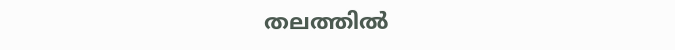തലത്തില്‍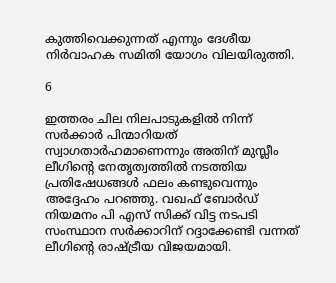കുത്തിവെക്കുന്നത് എന്നും ദേശീയ നിര്‍വാഹക സമിതി യോഗം വിലയിരുത്തി.

6

ഇത്തരം ചില നിലപാടുകളില്‍ നിന്ന് സര്‍ക്കാര്‍ പിന്മാറിയത് സ്വാഗതാര്‍ഹമാണെന്നും അതിന് മുസ്ലീം ലീഗിന്റെ നേതൃത്വത്തില്‍ നടത്തിയ പ്രതിഷേധങ്ങള്‍ ഫലം കണ്ടുവെന്നും അദ്ദേഹം പറഞ്ഞു. വഖഫ് ബോര്‍ഡ് നിയമനം പി എസ് സിക്ക് വിട്ട നടപടി സംസ്ഥാന സര്‍ക്കാറിന് റദ്ദാക്കേണ്ടി വന്നത് ലീഗിന്റെ രാഷ്ട്രീയ വിജയമായി.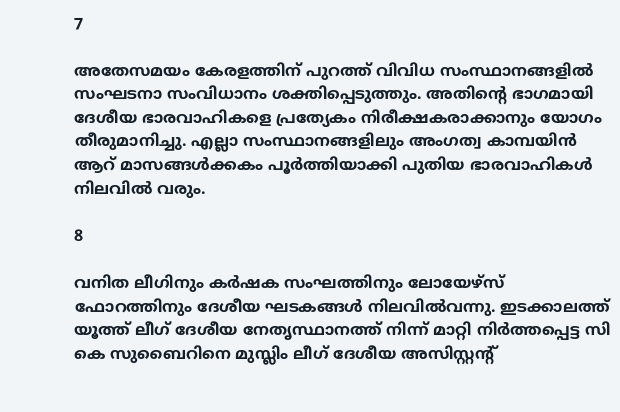7

അതേസമയം കേരളത്തിന് പുറത്ത് വിവിധ സംസ്ഥാനങ്ങളില്‍ സംഘടനാ സംവിധാനം ശക്തിപ്പെടുത്തും. അതിന്റെ ഭാഗമായി ദേശീയ ഭാരവാഹികളെ പ്രത്യേകം നിരീക്ഷകരാക്കാനും യോഗം തീരുമാനിച്ചു. എല്ലാ സംസ്ഥാനങ്ങളിലും അംഗത്വ കാമ്പയിന്‍ ആറ് മാസങ്ങള്‍ക്കകം പൂര്‍ത്തിയാക്കി പുതിയ ഭാരവാഹികള്‍ നിലവില്‍ വരും.

8

വനിത ലീഗിനും കര്‍ഷക സംഘത്തിനും ലോയേഴ്‌സ് ഫോറത്തിനും ദേശീയ ഘടകങ്ങള്‍ നിലവില്‍വന്നു. ഇടക്കാലത്ത് യൂത്ത് ലീഗ് ദേശീയ നേതൃസ്ഥാനത്ത് നിന്ന് മാറ്റി നിര്‍ത്തപ്പെട്ട സി കെ സുബൈറിനെ മുസ്ലിം ലീഗ് ദേശീയ അസിസ്റ്റന്റ്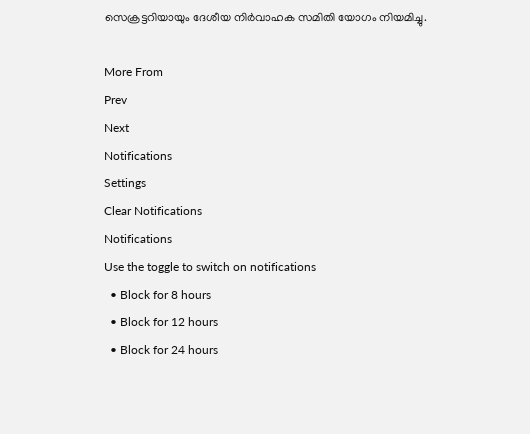സെക്രട്ടറിയായും ദേശീയ നിര്‍വാഹക സമിതി യോഗം നിയമിച്ചു.

More From
Prev
Next
Notifications
Settings
Clear Notifications
Notifications
Use the toggle to switch on notifications
  • Block for 8 hours
  • Block for 12 hours
  • Block for 24 hours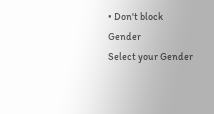• Don't block
Gender
Select your Gender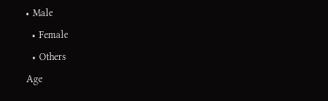• Male
  • Female
  • Others
Age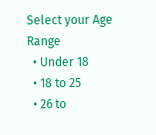Select your Age Range
  • Under 18
  • 18 to 25
  • 26 to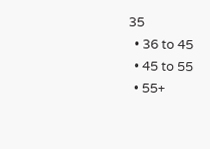35
  • 36 to 45
  • 45 to 55
  • 55+